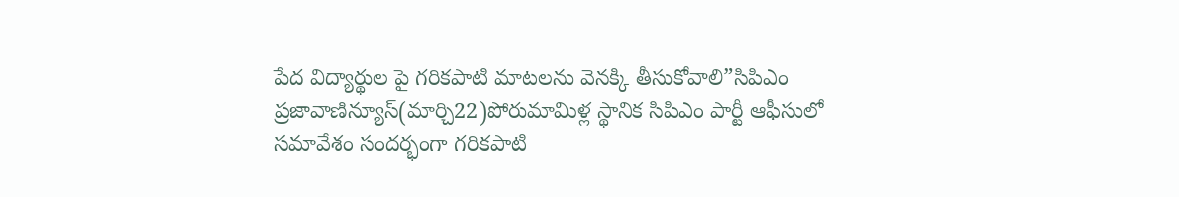పేద విద్యార్థుల పై గరికపాటి మాటలను వెనక్కి తీసుకోవాలి”సిపిఎం
ప్రజావాణిన్యూస్(మార్చి22)పోరుమామిళ్ల స్థానిక సిపిఎం పార్టీ ఆఫీసులో సమావేశం సందర్భంగా గరికపాటి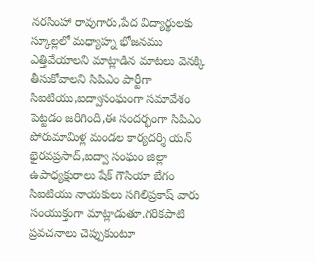నరసింహా రావుగారు,పేద విద్యార్థులకు స్కూల్లలో మధ్యాహ్న భోజనము ఎత్తివేయాలని మాట్లాడిన మాటలు వెనక్కి తీసుకోవాలని సిపిఎం పార్టీగా సిఐటియు,ఐద్వాసంఘంగా సమావేశం పెట్టడం జరిగింది,ఈ సందర్భంగా సిపిఎం పోరుమామిళ్ల మండల కార్యదర్శి యన్ భైరవప్రసాద్,ఐద్వా సంఘం జిల్లా ఉపాధ్యక్షురాలు షేక్ గౌసియా బేగం సిఐటియు నాయకులు సగిలిప్రకాష్ వారు సంయుక్తంగా మాట్లాడుతూ.గరికపాటి ప్రవచనాలు చెప్పుకుంటూ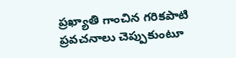ప్రఖ్యాతి గాంచిన గరికపాటి ప్రవచనాలు చెప్పుకుంటూ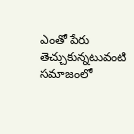ఎంతో పేరు తెచ్చుకున్నటువంటి సమాజంలో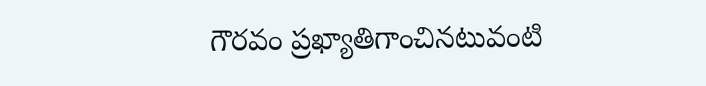గౌరవం ప్రఖ్యాతిగాంచినటువంటి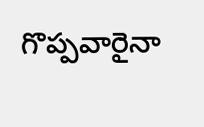గొప్పవారైనా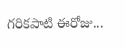గరికపాటి ఈరోజు...